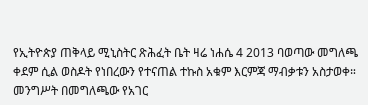የኢትዮጵያ ጠቅላይ ሚኒስትር ጽሕፈት ቤት ዛሬ ነሐሴ 4 2013 ባወጣው መግለጫ ቀደም ሲል ወስዶት የነበረውን የተናጠል ተኩስ አቁም እርምጃ ማብቃቱን አስታወቀ።
መንግሥት በመግለጫው የአገር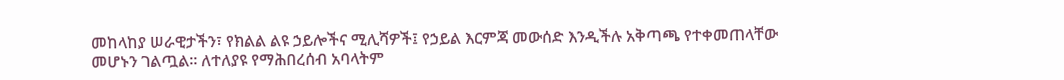መከላከያ ሠራዊታችን፣ የክልል ልዩ ኃይሎችና ሚሊሻዎች፤ የኃይል እርምጃ መውሰድ እንዲችሉ አቅጣጫ የተቀመጠላቸው መሆኑን ገልጧል። ለተለያዩ የማሕበረሰብ አባላትም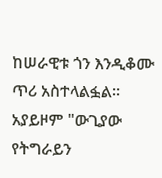ከሠራዊቱ ጎን እንዲቆሙ ጥሪ አስተላልፏል።
አያይዞም "ውጊያው የትግራይን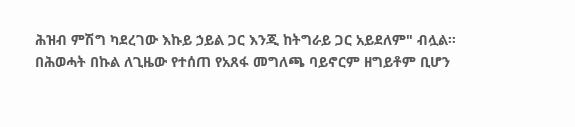ሕዝብ ምሽግ ካደረገው እኩይ ኃይል ጋር እንጂ ከትግራይ ጋር አይደለም" ብሏል።
በሕወሓት በኩል ለጊዜው የተሰጠ የአጸፋ መግለጫ ባይኖርም ዘግይቶም ቢሆን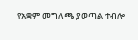የአቋም መግለጫ ያወጣል ተብሎ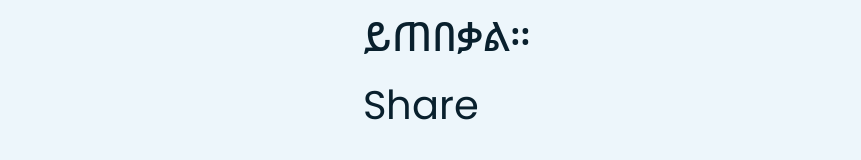ይጠበቃል።
Share